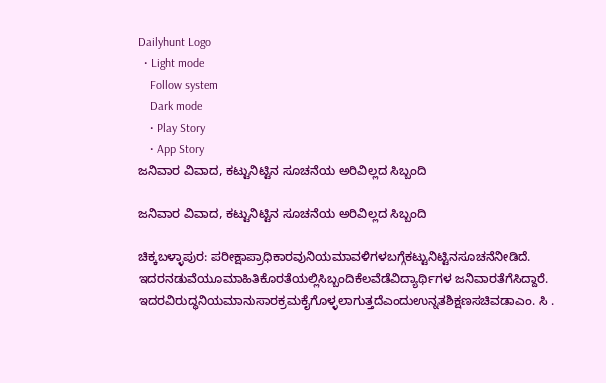Dailyhunt Logo
  • Light mode
    Follow system
    Dark mode
    • Play Story
    • App Story
ಜನಿವಾರ ವಿವಾದ, ಕಟ್ಟುನಿಟ್ಟಿನ ಸೂಚನೆಯ ಅರಿವಿಲ್ಲದ ಸಿಬ್ಬಂದಿ

ಜನಿವಾರ ವಿವಾದ, ಕಟ್ಟುನಿಟ್ಟಿನ ಸೂಚನೆಯ ಅರಿವಿಲ್ಲದ ಸಿಬ್ಬಂದಿ

ಚಿಕ್ಕಬಳ್ಳಾಪುರ: ಪರೀಕ್ಷಾಪ್ರಾಧಿಕಾರವುನಿಯಮಾವಳಿಗಳಬಗ್ಗೆಕಟ್ಟುನಿಟ್ಟಿನಸೂಚನೆನೀಡಿದೆ. ಇದರನಡುವೆಯೂಮಾಹಿತಿಕೊರತೆಯಲ್ಲಿಸಿಬ್ಬಂದಿಕೆಲವೆಡೆವಿದ್ಯಾರ್ಥಿಗಳ ಜನಿವಾರತೆಗೆಸಿದ್ದಾರೆ. ಇದರವಿರುದ್ಧನಿಯಮಾನುಸಾರಕ್ರಮಕೈಗೊಳ್ಳಲಾಗುತ್ತದೆಎಂದುಉನ್ನತಶಿಕ್ಷಣಸಚಿವಡಾಎಂ. ಸಿ .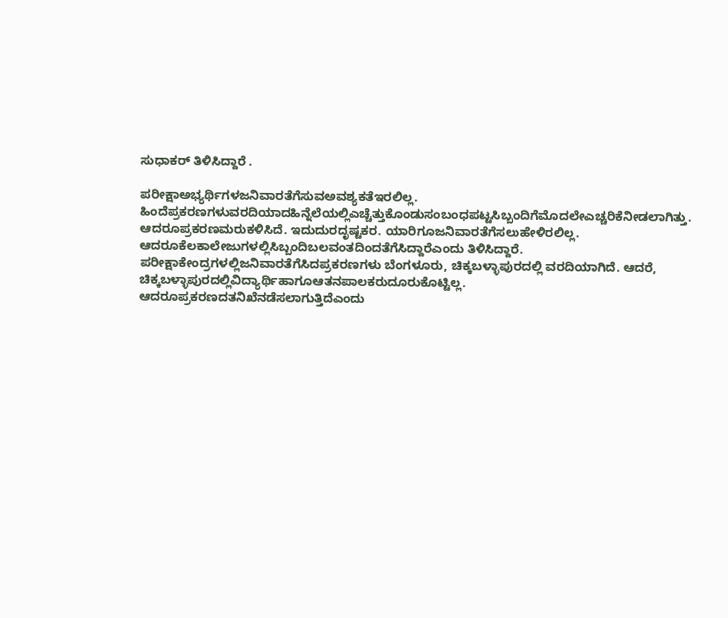ಸುಧಾಕರ್ ತಿಳಿಸಿದ್ದಾರೆ .

ಪರೀಕ್ಷಾಅಭ್ಯರ್ಥಿಗಳಜನಿವಾರತೆಗೆಸುವಅವಶ್ಯಕತೆಇರಲಿಲ್ಲ. ಹಿಂದೆಪ್ರಕರಣಗಳುವರದಿಯಾದಹಿನ್ನೆಲೆಯಲ್ಲಿಎಚ್ಚೆತ್ತುಕೊಂಡುಸಂಬಂಧಪಟ್ಟಸಿಬ್ಬಂದಿಗೆಮೊದಲೇಎಚ್ಚರಿಕೆನೀಡಲಾಗಿತ್ತು. ಆದರೂಪ್ರಕರಣಮರುಕಳಿಸಿದೆ. ಇದುದುರದೃಷ್ಟಕರ. ಯಾರಿಗೂಜನಿವಾರತೆಗೆಸಲುಹೇಳಿರಲಿಲ್ಲ. ಆದರೂಕೆಲಕಾಲೇಜುಗಳಲ್ಲಿಸಿಬ್ಬಂದಿಬಲವಂತದಿಂದತೆಗೆಸಿದ್ದಾರೆಎಂದು ತಿಳಿಸಿದ್ದಾರೆ.
ಪರೀಕ್ಷಾಕೇಂದ್ರಗಳಲ್ಲಿಜನಿವಾರತೆಗೆಸಿದಪ್ರಕರಣಗಳು ಬೆಂಗಳೂರು, ಚಿಕ್ಕಬಳ್ಳಾಪುರದಲ್ಲಿ ವರದಿಯಾಗಿದೆ. ಆದರೆ, ಚಿಕ್ಕಬಳ್ಳಾಪುರದಲ್ಲಿವಿದ್ಯಾರ್ಥಿಹಾಗೂಆತನಪಾಲಕರುದೂರುಕೊಟ್ಟಿಲ್ಲ. ಆದರೂಪ್ರಕರಣದತನಿಖೆನಡೆಸಲಾಗುತ್ತಿದೆಎಂದು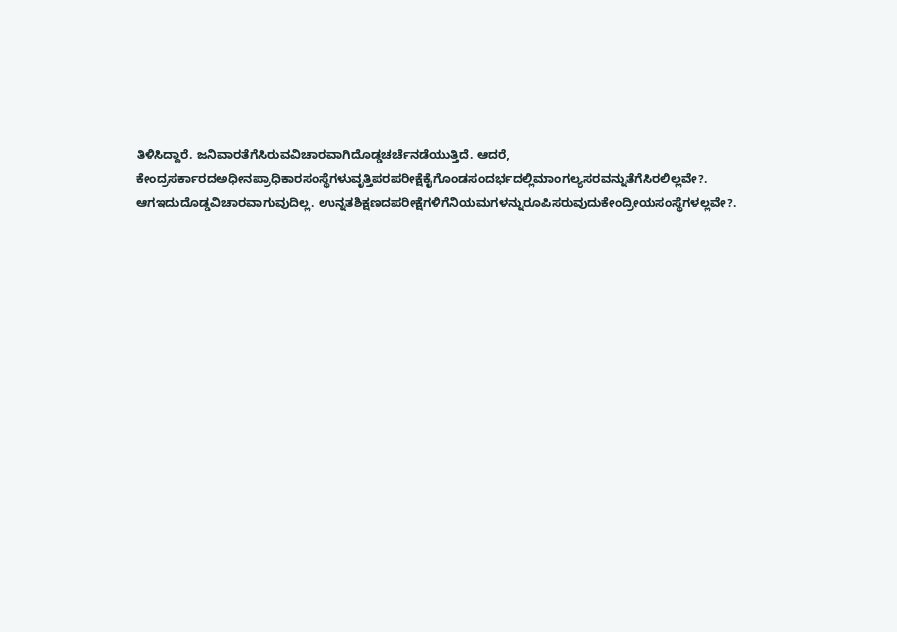ತಿಳಿಸಿದ್ದಾರೆ. ಜನಿವಾರತೆಗೆಸಿರುವವಿಚಾರವಾಗಿದೊಡ್ಡಚರ್ಚೆನಡೆಯುತ್ತಿದೆ. ಆದರೆ, ಕೇಂದ್ರಸರ್ಕಾರದಅಧೀನಪ್ರಾಧಿಕಾರಸಂಸ್ಥೆಗಳುವೃತ್ತಿಪರಪರೀಕ್ಷೆಕೈಗೊಂಡಸಂದರ್ಭದಲ್ಲಿಮಾಂಗಲ್ಯಸರವನ್ನುತೆಗೆಸಿರಲಿಲ್ಲವೇ?. ಆಗಇದುದೊಡ್ಡವಿಚಾರವಾಗುವುದಿಲ್ಲ. ಉನ್ನತಶಿಕ್ಷಣದಪರೀಕ್ಷೆಗಳಿಗೆನಿಯಮಗಳನ್ನುರೂಪಿಸರುವುದುಕೇಂದ್ರೀಯಸಂಸ್ಥೆಗಳಲ್ಲವೇ?.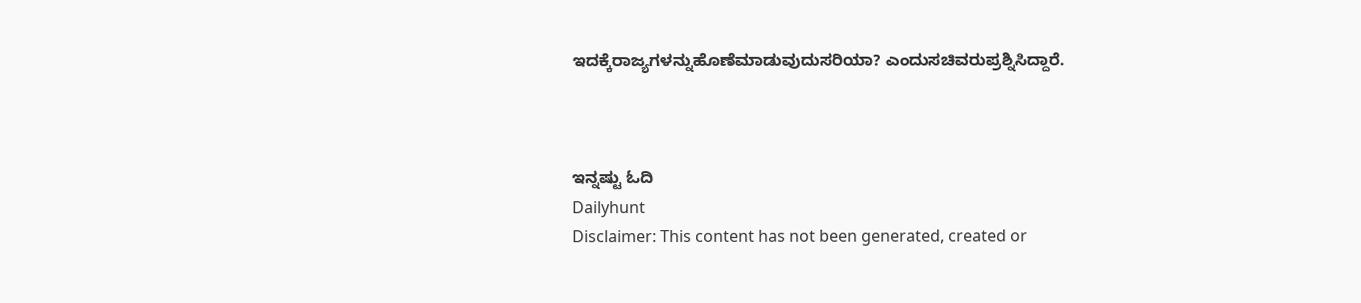ಇದಕ್ಕೆರಾಜ್ಯಗಳನ್ನುಹೊಣೆಮಾಡುವುದುಸರಿಯಾ? ಎಂದುಸಚಿವರುಪ್ರಶ್ನಿಸಿದ್ದಾರೆ.



ಇನ್ನಷ್ಟು ಓದಿ
Dailyhunt
Disclaimer: This content has not been generated, created or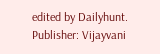edited by Dailyhunt. Publisher: Vijayvani